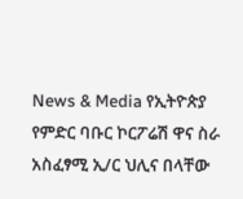News & Media የኢትዮጵያ የምድር ባቡር ኮርፖሬሽ ዋና ስራ አስፈፃሚ ኢ/ር ህሊና በላቸው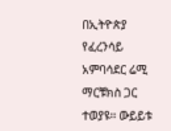በኢትዮጵያ የፈረንሳይ አምባሳደር ሬሚ ማርቹክስ ጋር ተወያዩ፡፡ ውይይቱ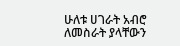ሁለቱ ሀገራት አብሮ ለመስራት ያላቸውን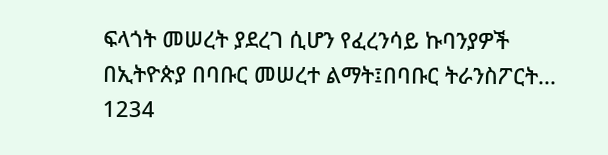ፍላጎት መሠረት ያደረገ ሲሆን የፈረንሳይ ኩባንያዎች በኢትዮጵያ በባቡር መሠረተ ልማት፤በባቡር ትራንስፖርት... 1234